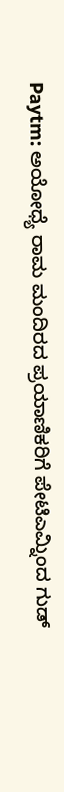Paytm: ಅಯೋಧ್ಯೆ ರಾಮ ಮಂದಿರದ ಪ್ರಯಾಣಿಕರಿಗೆ ಪೇಟಿಎಮ್ನಿಂದ ಗುಡ್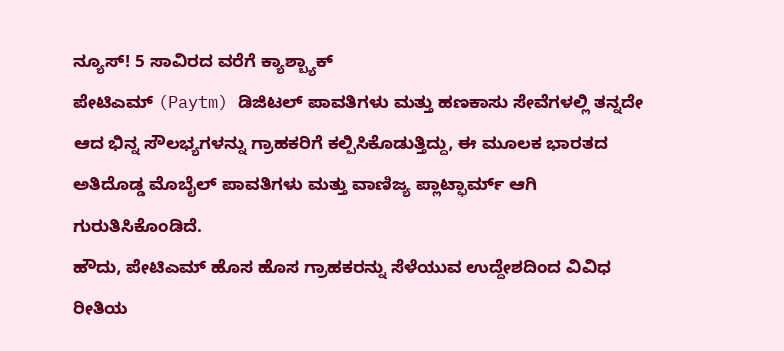ನ್ಯೂಸ್! 5 ಸಾವಿರದ ವರೆಗೆ ಕ್ಯಾಶ್ಬ್ಯಾಕ್
ಪೇಟಿಎಮ್ (Paytm) ಡಿಜಿಟಲ್ ಪಾವತಿಗಳು ಮತ್ತು ಹಣಕಾಸು ಸೇವೆಗಳಲ್ಲಿ ತನ್ನದೇ ಆದ ಭಿನ್ನ ಸೌಲಭ್ಯಗಳನ್ನು ಗ್ರಾಹಕರಿಗೆ ಕಲ್ಪಿಸಿಕೊಡುತ್ತಿದ್ದು, ಈ ಮೂಲಕ ಭಾರತದ ಅತಿದೊಡ್ಡ ಮೊಬೈಲ್ ಪಾವತಿಗಳು ಮತ್ತು ವಾಣಿಜ್ಯ ಪ್ಲಾಟ್ಫಾರ್ಮ್ ಆಗಿ ಗುರುತಿಸಿಕೊಂಡಿದೆ.
ಹೌದು, ಪೇಟಿಎಮ್ ಹೊಸ ಹೊಸ ಗ್ರಾಹಕರನ್ನು ಸೆಳೆಯುವ ಉದ್ದೇಶದಿಂದ ವಿವಿಧ ರೀತಿಯ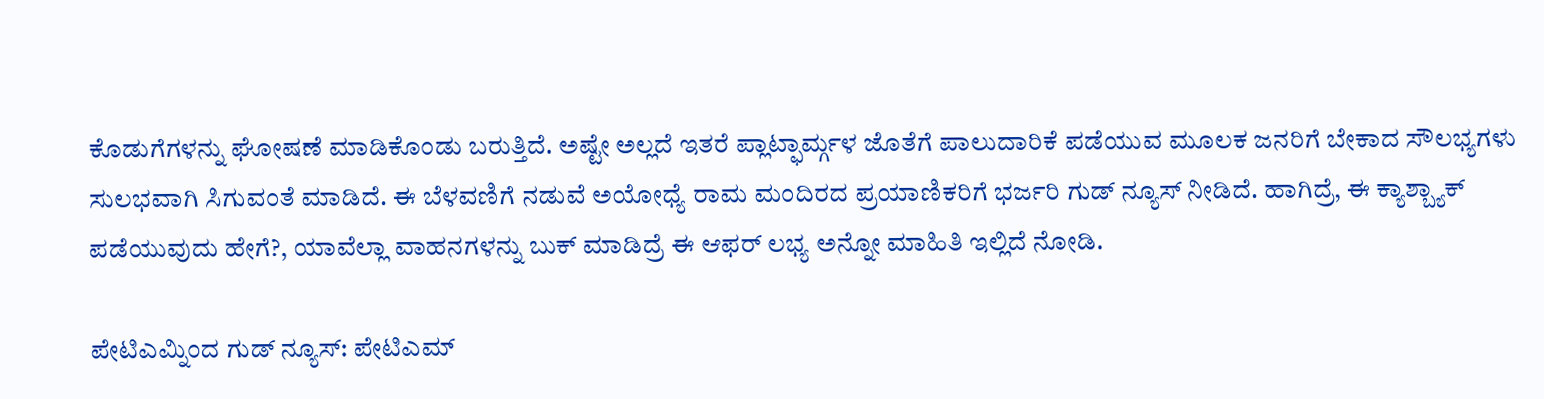ಕೊಡುಗೆಗಳನ್ನು ಘೋಷಣೆ ಮಾಡಿಕೊಂಡು ಬರುತ್ತಿದೆ. ಅಷ್ಟೇ ಅಲ್ಲದೆ ಇತರೆ ಪ್ಲಾಟ್ಫಾರ್ಮ್ಗಳ ಜೊತೆಗೆ ಪಾಲುದಾರಿಕೆ ಪಡೆಯುವ ಮೂಲಕ ಜನರಿಗೆ ಬೇಕಾದ ಸೌಲಭ್ಯಗಳು ಸುಲಭವಾಗಿ ಸಿಗುವಂತೆ ಮಾಡಿದೆ. ಈ ಬೆಳವಣಿಗೆ ನಡುವೆ ಅಯೋಧ್ಯೆ ರಾಮ ಮಂದಿರದ ಪ್ರಯಾಣಿಕರಿಗೆ ಭರ್ಜರಿ ಗುಡ್ ನ್ಯೂಸ್ ನೀಡಿದೆ. ಹಾಗಿದ್ರೆ, ಈ ಕ್ಯಾಶ್ಬ್ಯಾಕ್ ಪಡೆಯುವುದು ಹೇಗೆ?, ಯಾವೆಲ್ಲಾ ವಾಹನಗಳನ್ನು ಬುಕ್ ಮಾಡಿದ್ರೆ ಈ ಆಫರ್ ಲಭ್ಯ ಅನ್ನೋ ಮಾಹಿತಿ ಇಲ್ಲಿದೆ ನೋಡಿ.

ಪೇಟಿಎಮ್ನಿಂದ ಗುಡ್ ನ್ಯೂಸ್: ಪೇಟಿಎಮ್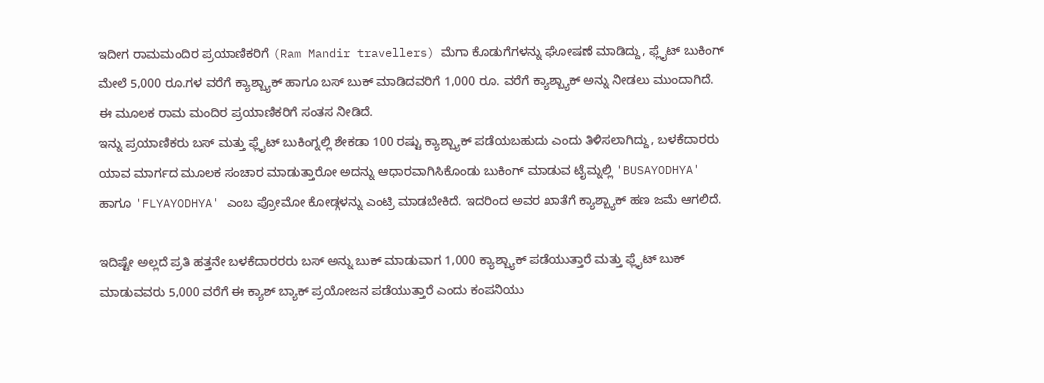ಇದೀಗ ರಾಮಮಂದಿರ ಪ್ರಯಾಣಿಕರಿಗೆ (Ram Mandir travellers) ಮೆಗಾ ಕೊಡುಗೆಗಳನ್ನು ಘೋಷಣೆ ಮಾಡಿದ್ದು, ಫ್ಲೈಟ್ ಬುಕಿಂಗ್ ಮೇಲೆ 5,000 ರೂ.ಗಳ ವರೆಗೆ ಕ್ಯಾಶ್ಬ್ಯಾಕ್ ಹಾಗೂ ಬಸ್ ಬುಕ್ ಮಾಡಿದವರಿಗೆ 1,000 ರೂ. ವರೆಗೆ ಕ್ಯಾಶ್ಬ್ಯಾಕ್ ಅನ್ನು ನೀಡಲು ಮುಂದಾಗಿದೆ. ಈ ಮೂಲಕ ರಾಮ ಮಂದಿರ ಪ್ರಯಾಣಿಕರಿಗೆ ಸಂತಸ ನೀಡಿದೆ.
ಇನ್ನು ಪ್ರಯಾಣಿಕರು ಬಸ್ ಮತ್ತು ಫ್ಲೈಟ್ ಬುಕಿಂಗ್ನಲ್ಲಿ ಶೇಕಡಾ 100 ರಷ್ಟು ಕ್ಯಾಶ್ಬ್ಯಾಕ್ ಪಡೆಯಬಹುದು ಎಂದು ತಿಳಿಸಲಾಗಿದ್ದು, ಬಳಕೆದಾರರು ಯಾವ ಮಾರ್ಗದ ಮೂಲಕ ಸಂಚಾರ ಮಾಡುತ್ತಾರೋ ಅದನ್ನು ಆಧಾರವಾಗಿಸಿಕೊಂಡು ಬುಕಿಂಗ್ ಮಾಡುವ ಟೈಮ್ನಲ್ಲಿ 'BUSAYODHYA' ಹಾಗೂ 'FLYAYODHYA' ಎಂಬ ಪ್ರೋಮೋ ಕೋಡ್ಗಳನ್ನು ಎಂಟ್ರಿ ಮಾಡಬೇಕಿದೆ. ಇದರಿಂದ ಅವರ ಖಾತೆಗೆ ಕ್ಯಾಶ್ಬ್ಯಾಕ್ ಹಣ ಜಮೆ ಆಗಲಿದೆ.

ಇದಿಷ್ಟೇ ಅಲ್ಲದೆ ಪ್ರತಿ ಹತ್ತನೇ ಬಳಕೆದಾರರರು ಬಸ್ ಅನ್ನು ಬುಕ್ ಮಾಡುವಾಗ 1,000 ಕ್ಯಾಶ್ಬ್ಯಾಕ್ ಪಡೆಯುತ್ತಾರೆ ಮತ್ತು ಫ್ಲೈಟ್ ಬುಕ್ ಮಾಡುವವರು 5,000 ವರೆಗೆ ಈ ಕ್ಯಾಶ್ ಬ್ಯಾಕ್ ಪ್ರಯೋಜನ ಪಡೆಯುತ್ತಾರೆ ಎಂದು ಕಂಪನಿಯು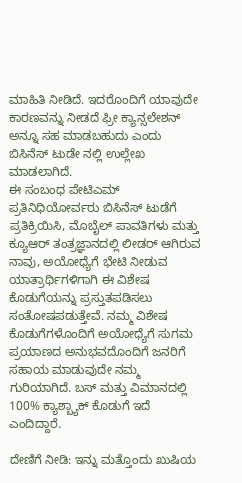ಮಾಹಿತಿ ನೀಡಿದೆ. ಇದರೊಂದಿಗೆ ಯಾವುದೇ ಕಾರಣವನ್ನು ನೀಡದೆ ಫ್ರೀ ಕ್ಯಾನ್ಸಲೇಶನ್ ಅನ್ನೂ ಸಹ ಮಾಡಬಹುದು ಎಂದು ಬಿಸಿನೆಸ್ ಟುಡೇ ನಲ್ಲಿ ಉಲ್ಲೇಖ ಮಾಡಲಾಗಿದೆ.
ಈ ಸಂಬಂಧ ಪೇಟಿಎಮ್ ಪ್ರತಿನಿಧಿಯೋರ್ವರು ಬಿಸಿನೆಸ್ ಟುಡೆಗೆ ಪ್ರತಿಕ್ರಿಯಿಸಿ, ಮೊಬೈಲ್ ಪಾವತಿಗಳು ಮತ್ತು ಕ್ಯೂಆರ್ ತಂತ್ರಜ್ಞಾನದಲ್ಲಿ ಲೀಡರ್ ಆಗಿರುವ ನಾವು, ಅಯೋಧ್ಯೆಗೆ ಭೇಟಿ ನೀಡುವ ಯಾತ್ರಾರ್ಥಿಗಳಿಗಾಗಿ ಈ ವಿಶೇಷ ಕೊಡುಗೆಯನ್ನು ಪ್ರಸ್ತುತಪಡಿಸಲು ಸಂತೋಷಪಡುತ್ತೇವೆ. ನಮ್ಮ ವಿಶೇಷ ಕೊಡುಗೆಗಳೊಂದಿಗೆ ಅಯೋಧ್ಯೆಗೆ ಸುಗಮ ಪ್ರಯಾಣದ ಅನುಭವದೊಂದಿಗೆ ಜನರಿಗೆ ಸಹಾಯ ಮಾಡುವುದೇ ನಮ್ಮ ಗುರಿಯಾಗಿದೆ. ಬಸ್ ಮತ್ತು ವಿಮಾನದಲ್ಲಿ 100% ಕ್ಯಾಶ್ಬ್ಯಾಕ್ ಕೊಡುಗೆ ಇದೆ ಎಂದಿದ್ದಾರೆ.

ದೇಣಿಗೆ ನೀಡಿ: ಇನ್ನು ಮತ್ತೊಂದು ಖುಷಿಯ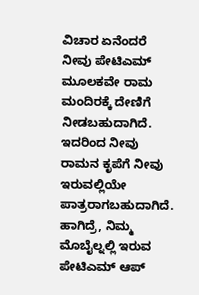ವಿಚಾರ ಏನೆಂದರೆ ನೀವು ಪೇಟಿಎಮ್ ಮೂಲಕವೇ ರಾಮ ಮಂದಿರಕ್ಕೆ ದೇಣಿಗೆ ನೀಡಬಹುದಾಗಿದೆ. ಇದರಿಂದ ನೀವು ರಾಮನ ಕೃಪೆಗೆ ನೀವು ಇರುವಲ್ಲಿಯೇ ಪಾತ್ರರಾಗಬಹುದಾಗಿದೆ. ಹಾಗಿದ್ರೆ, ನಿಮ್ಮ ಮೊಬೈಲ್ನಲ್ಲಿ ಇರುವ ಪೇಟಿಎಮ್ ಆಪ್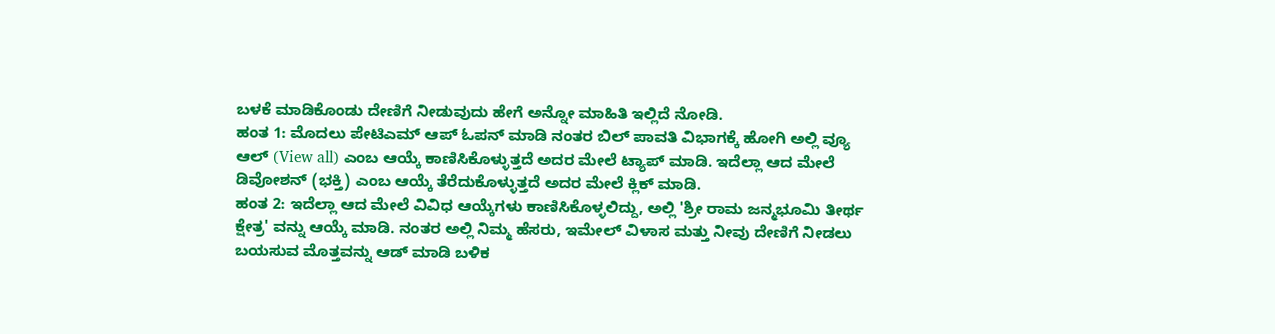ಬಳಕೆ ಮಾಡಿಕೊಂಡು ದೇಣಿಗೆ ನೀಡುವುದು ಹೇಗೆ ಅನ್ನೋ ಮಾಹಿತಿ ಇಲ್ಲಿದೆ ನೋಡಿ.
ಹಂತ 1: ಮೊದಲು ಪೇಟಿಎಮ್ ಆಪ್ ಓಪನ್ ಮಾಡಿ ನಂತರ ಬಿಲ್ ಪಾವತಿ ವಿಭಾಗಕ್ಕೆ ಹೋಗಿ ಅಲ್ಲಿ ವ್ಯೂ ಆಲ್ (View all) ಎಂಬ ಆಯ್ಕೆ ಕಾಣಿಸಿಕೊಳ್ಳುತ್ತದೆ ಅದರ ಮೇಲೆ ಟ್ಯಾಪ್ ಮಾಡಿ. ಇದೆಲ್ಲಾ ಆದ ಮೇಲೆ ಡಿವೋಶನ್ (ಭಕ್ತಿ) ಎಂಬ ಆಯ್ಕೆ ತೆರೆದುಕೊಳ್ಳುತ್ತದೆ ಅದರ ಮೇಲೆ ಕ್ಲಿಕ್ ಮಾಡಿ.
ಹಂತ 2: ಇದೆಲ್ಲಾ ಆದ ಮೇಲೆ ವಿವಿಧ ಆಯ್ಕೆಗಳು ಕಾಣಿಸಿಕೊಳ್ಳಲಿದ್ದು, ಅಲ್ಲಿ 'ಶ್ರೀ ರಾಮ ಜನ್ಮಭೂಮಿ ತೀರ್ಥ ಕ್ಷೇತ್ರ' ವನ್ನು ಆಯ್ಕೆ ಮಾಡಿ. ನಂತರ ಅಲ್ಲಿ ನಿಮ್ಮ ಹೆಸರು, ಇಮೇಲ್ ವಿಳಾಸ ಮತ್ತು ನೀವು ದೇಣಿಗೆ ನೀಡಲು ಬಯಸುವ ಮೊತ್ತವನ್ನು ಆಡ್ ಮಾಡಿ ಬಳಿಕ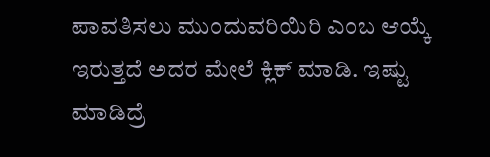ಪಾವತಿಸಲು ಮುಂದುವರಿಯಿರಿ ಎಂಬ ಆಯ್ಕೆ ಇರುತ್ತದೆ ಅದರ ಮೇಲೆ ಕ್ಲಿಕ್ ಮಾಡಿ. ಇಷ್ಟು ಮಾಡಿದ್ರೆ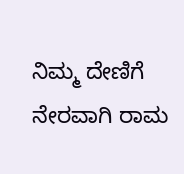ನಿಮ್ಮ ದೇಣಿಗೆ ನೇರವಾಗಿ ರಾಮ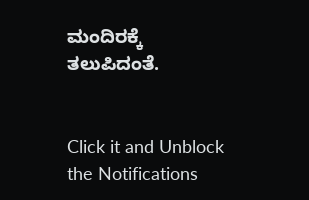ಮಂದಿರಕ್ಕೆ ತಲುಪಿದಂತೆ.


Click it and Unblock the Notifications